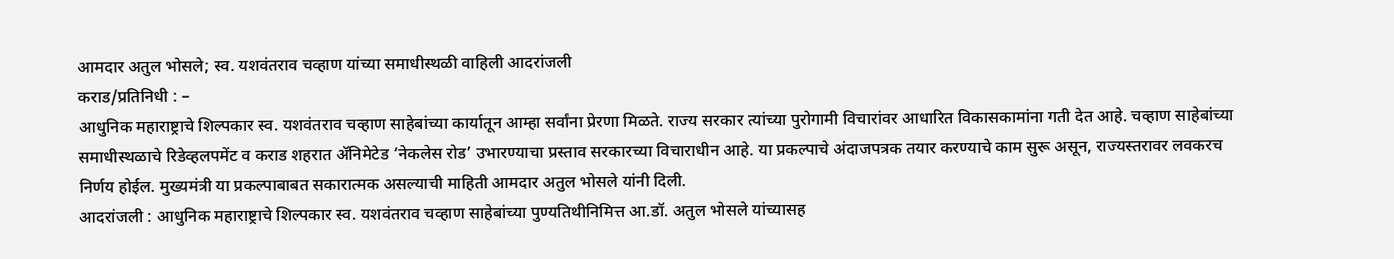आमदार अतुल भोसले; स्व. यशवंतराव चव्हाण यांच्या समाधीस्थळी वाहिली आदरांजली
कराड/प्रतिनिधी : –
आधुनिक महाराष्ट्राचे शिल्पकार स्व. यशवंतराव चव्हाण साहेबांच्या कार्यातून आम्हा सर्वांना प्रेरणा मिळते. राज्य सरकार त्यांच्या पुरोगामी विचारांवर आधारित विकासकामांना गती देत आहे. चव्हाण साहेबांच्या समाधीस्थळाचे रिडेव्हलपमेंट व कराड शहरात ॲनिमेटेड ‘नेकलेस रोड’ उभारण्याचा प्रस्ताव सरकारच्या विचाराधीन आहे. या प्रकल्पाचे अंदाजपत्रक तयार करण्याचे काम सुरू असून, राज्यस्तरावर लवकरच निर्णय होईल. मुख्यमंत्री या प्रकल्पाबाबत सकारात्मक असल्याची माहिती आमदार अतुल भोसले यांनी दिली.
आदरांजली : आधुनिक महाराष्ट्राचे शिल्पकार स्व. यशवंतराव चव्हाण साहेबांच्या पुण्यतिथीनिमित्त आ.डॉ. अतुल भोसले यांच्यासह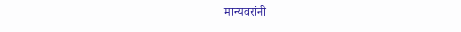मान्यवरांनी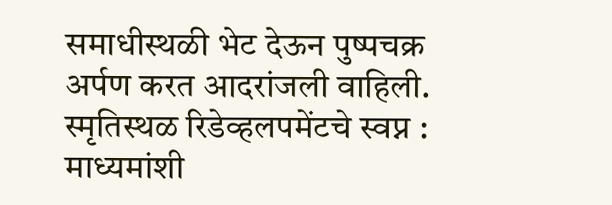समाधीस्थळी भेट देऊन पुष्पचक्र अर्पण करत आदरांजली वाहिली.
स्मृतिस्थळ रिडेव्हलपमेंटचे स्वप्न : माध्यमांशी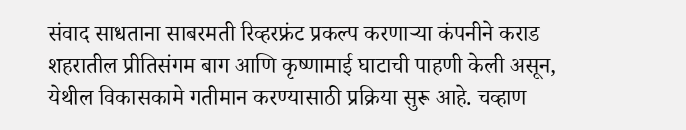संवाद साधताना साबरमती रिव्हरफ्रंट प्रकल्प करणाऱ्या कंपनीने कराड शहरातील प्रीतिसंगम बाग आणि कृष्णामाई घाटाची पाहणी केली असून, येथील विकासकामे गतीमान करण्यासाठी प्रक्रिया सुरू आहे. चव्हाण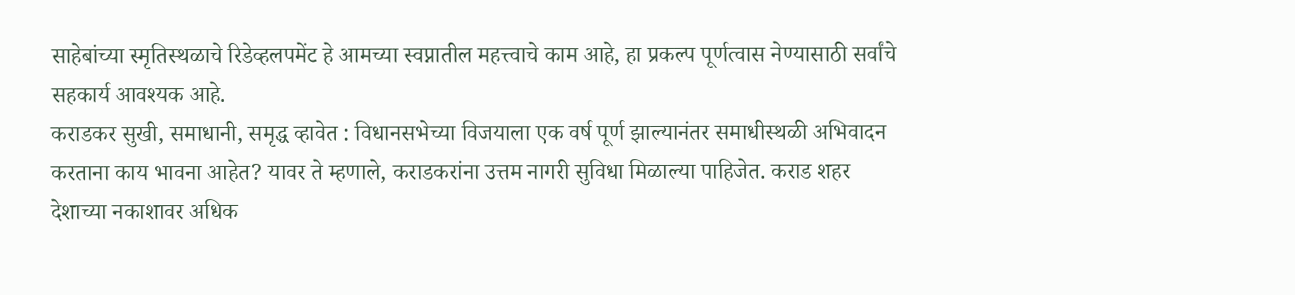साहेबांच्या स्मृतिस्थळाचे रिडेव्हलपमेंट हे आमच्या स्वप्नातील महत्त्वाचे काम आहे, हा प्रकल्प पूर्णत्वास नेण्यासाठी सर्वांचे सहकार्य आवश्यक आहे.
कराडकर सुखी, समाधानी, समृद्ध व्हावेत : विधानसभेच्या विजयाला एक वर्ष पूर्ण झाल्यानंतर समाधीस्थळी अभिवादन करताना काय भावना आहेत? यावर ते म्हणाले, कराडकरांना उत्तम नागरी सुविधा मिळाल्या पाहिजेत. कराड शहर देशाच्या नकाशावर अधिक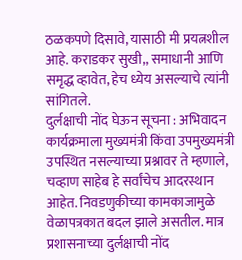ठळकपणे दिसावे, यासाठी मी प्रयत्नशील आहे. कराडकर सुखी,, समाधानी आणि समृद्ध व्हावेत, हेच ध्येय असल्याचे त्यांनी सांगितले.
दुर्लक्षाची नोंद घेऊन सूचना : अभिवादन कार्यक्रमाला मुख्यमंत्री किंवा उपमुख्यमंत्री उपस्थित नसल्याच्या प्रश्नावर ते म्हणाले, चव्हाण साहेब हे सर्वांचेच आदरस्थान आहेत. निवडणुकीच्या कामकाजामुळे वेळापत्रकात बदल झाले असतील. मात्र प्रशासनाच्या दुर्लक्षाची नोंद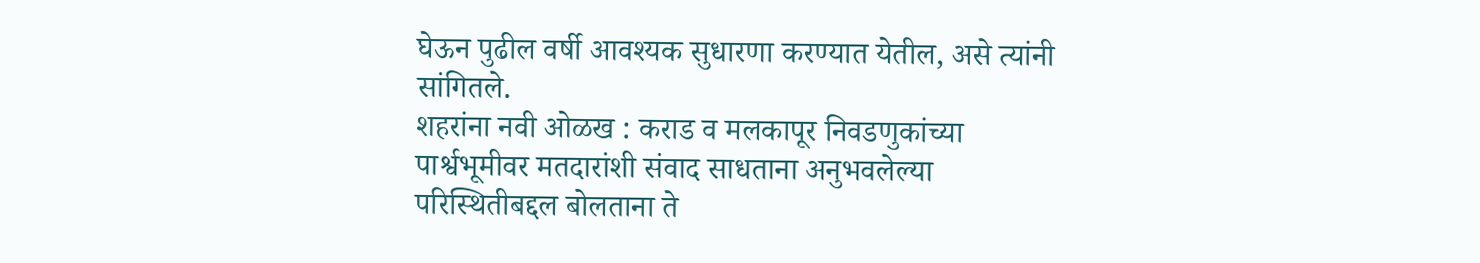घेऊन पुढील वर्षी आवश्यक सुधारणा करण्यात येतील, असे त्यांनी सांगितले.
शहरांना नवी ओळख : कराड व मलकापूर निवडणुकांच्या पार्श्वभूमीवर मतदारांशी संवाद साधताना अनुभवलेल्या परिस्थितीबद्दल बोलताना ते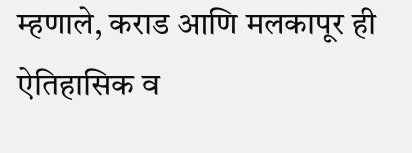म्हणाले, कराड आणि मलकापूर ही ऐतिहासिक व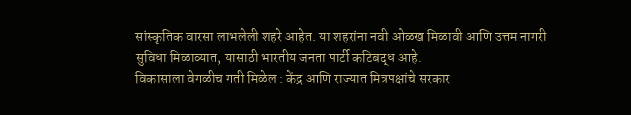सांस्कृतिक वारसा लाभलेली शहरे आहेत. या शहरांना नवी ओळख मिळावी आणि उत्तम नागरी सुविधा मिळाव्यात, यासाठी भारतीय जनता पार्टी कटिबद्ध आहे.
विकासाला वेगळीच गती मिळेल : केंद्र आणि राज्यात मित्रपक्षांचे सरकार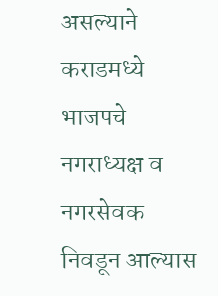असल्याने कराडमध्ये भाजपचे नगराध्यक्ष व नगरसेवक निवडून आल्यास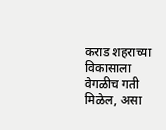कराड शहराच्या विकासाला वेगळीच गती मिळेल, असा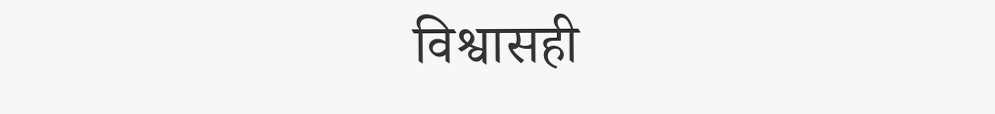विश्वासही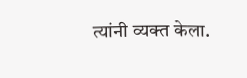त्यांनी व्यक्त केला.